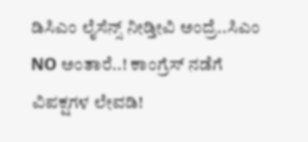ಡಿಸಿಎಂ ಲೈಸೆನ್ಸ್ ನೀಡ್ತೀವಿ ಅಂದ್ರೆ..ಸಿಎಂ NO ಅಂತಾರೆ..! ಕಾಂಗ್ರೆಸ್ ನಡೆಗೆ ವಿಪಕ್ಷಗಳ ಲೇವಡಿ!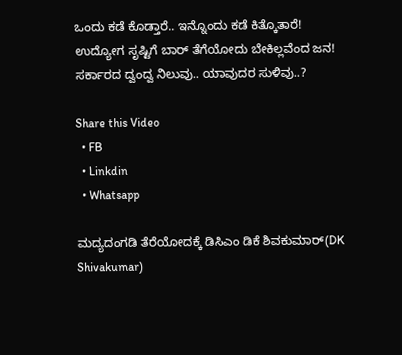ಒಂದು ಕಡೆ ಕೊಡ್ತಾರೆ.. ಇನ್ನೊಂದು ಕಡೆ ಕಿತ್ಕೊತಾರೆ!
ಉದ್ಯೋಗ ಸೃಷ್ಟಿಗೆ ಬಾರ್ ತೆಗೆಯೋದು ಬೇಕಿಲ್ಲವೆಂದ ಜನ!
ಸರ್ಕಾರದ ದ್ವಂದ್ವ ನಿಲುವು.. ಯಾವುದರ ಸುಳಿವು..?

Share this Video
  • FB
  • Linkdin
  • Whatsapp

ಮದ್ಯದಂಗಡಿ ತೆರೆಯೋದಕ್ಕೆ ಡಿಸಿಎಂ ಡಿಕೆ ಶಿವಕುಮಾರ್(DK Shivakumar)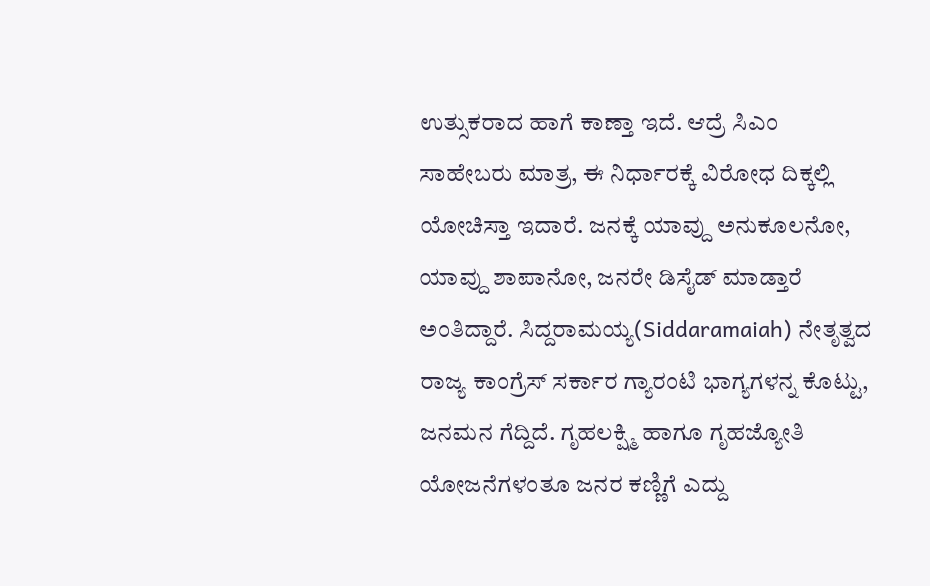ಉತ್ಸುಕರಾದ ಹಾಗೆ ಕಾಣ್ತಾ ಇದೆ. ಆದ್ರೆ ಸಿಎಂ ಸಾಹೇಬರು ಮಾತ್ರ, ಈ ನಿರ್ಧಾರಕ್ಕೆ ವಿರೋಧ ದಿಕ್ಕಲ್ಲಿ ಯೋಚಿಸ್ತಾ ಇದಾರೆ. ಜನಕ್ಕೆ ಯಾವ್ದು ಅನುಕೂಲನೋ, ಯಾವ್ದು ಶಾಪಾನೋ, ಜನರೇ ಡಿಸೈಡ್ ಮಾಡ್ತಾರೆ ಅಂತಿದ್ದಾರೆ. ಸಿದ್ದರಾಮಯ್ಯ(Siddaramaiah) ನೇತೃತ್ವದ ರಾಜ್ಯ ಕಾಂಗ್ರೆಸ್ ಸರ್ಕಾರ ಗ್ಯಾರಂಟಿ ಭಾಗ್ಯಗಳನ್ನ ಕೊಟ್ಟು, ಜನಮನ ಗೆದ್ದಿದೆ. ಗೃಹಲಕ್ಷ್ಮಿ ಹಾಗೂ ಗೃಹಜ್ಯೋತಿ ಯೋಜನೆಗಳಂತೂ ಜನರ ಕಣ್ಣಿಗೆ ಎದ್ದು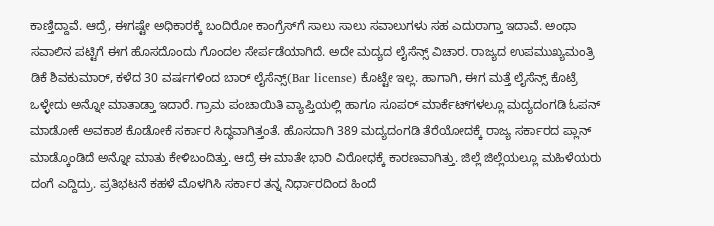ಕಾಣ್ತಿದ್ದಾವೆ. ಆದ್ರೆ, ಈಗಷ್ಟೇ ಅಧಿಕಾರಕ್ಕೆ ಬಂದಿರೋ ಕಾಂಗ್ರೆಸ್‌ಗೆ ಸಾಲು ಸಾಲು ಸವಾಲುಗಳು ಸಹ ಎದುರಾಗ್ತಾ ಇದಾವೆ. ಅಂಥಾ ಸವಾಲಿನ ಪಟ್ಟಿಗೆ ಈಗ ಹೊಸದೊಂದು ಗೊಂದಲ ಸೇರ್ಪಡೆಯಾಗಿದೆ. ಅದೇ ಮದ್ಯದ ಲೈಸೆನ್ಸ್ ವಿಚಾರ. ರಾಜ್ಯದ ಉಪಮುಖ್ಯಮಂತ್ರಿ ಡಿಕೆ ಶಿವಕುಮಾರ್, ಕಳೆದ 30 ವರ್ಷಗಳಿಂದ ಬಾರ್ ಲೈಸೆನ್ಸ್(Bar license) ಕೊಟ್ಟೇ ಇಲ್ಲ. ಹಾಗಾಗಿ, ಈಗ ಮತ್ತೆ ಲೈಸೆನ್ಸ್ ಕೊಟ್ರೆ ಒಳ್ಳೇದು ಅನ್ನೋ ಮಾತಾಡ್ತಾ ಇದಾರೆ. ಗ್ರಾಮ ಪಂಚಾಯಿತಿ ವ್ಯಾಪ್ತಿಯಲ್ಲಿ ಹಾಗೂ ಸೂಪರ್ ಮಾರ್ಕೆಟ್‌ಗಳಲ್ಲೂ ಮದ್ಯದಂಗಡಿ ಓಪನ್ ಮಾಡೋಕೆ ಅವಕಾಶ ಕೊಡೋಕೆ ಸರ್ಕಾರ ಸಿದ್ಧವಾಗಿತ್ತಂತೆ. ಹೊಸದಾಗಿ 389 ಮದ್ಯದಂಗಡಿ ತೆರೆಯೋದಕ್ಕೆ ರಾಜ್ಯ ಸರ್ಕಾರದ ಪ್ಲಾನ್ ಮಾಡ್ಕೊಂಡಿದೆ ಅನ್ನೋ ಮಾತು ಕೇಳಿಬಂದಿತ್ತು. ಆದ್ರೆ ಈ ಮಾತೇ ಭಾರಿ ವಿರೋಧಕ್ಕೆ ಕಾರಣವಾಗಿತ್ತು. ಜಿಲ್ಲೆ ಜಿಲ್ಲೆಯಲ್ಲೂ ಮಹಿಳೆಯರು ದಂಗೆ ಎದ್ದಿದ್ರು. ಪ್ರತಿಭಟನೆ ಕಹಳೆ ಮೊಳಗಿಸಿ ಸರ್ಕಾರ ತನ್ನ ನಿರ್ಧಾರದಿಂದ ಹಿಂದೆ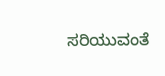ಸರಿಯುವಂತೆ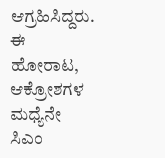ಆಗ್ರಹಿಸಿದ್ದರು. ಈ ಹೋರಾಟ, ಆಕ್ರೋಶಗಳ ಮಧ್ಯೆನೇ ಸಿಎಂ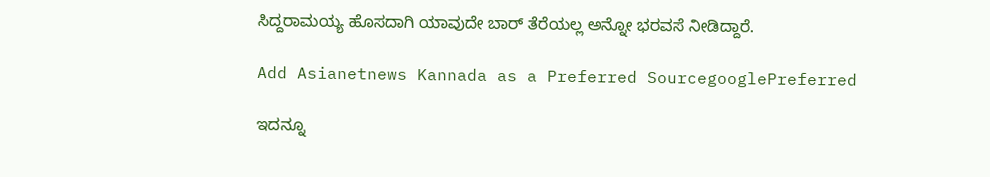ಸಿದ್ದರಾಮಯ್ಯ ಹೊಸದಾಗಿ ಯಾವುದೇ ಬಾರ್ ತೆರೆಯಲ್ಲ ಅನ್ನೋ ಭರವಸೆ ನೀಡಿದ್ದಾರೆ.

Add Asianetnews Kannada as a Preferred SourcegooglePreferred

ಇದನ್ನೂ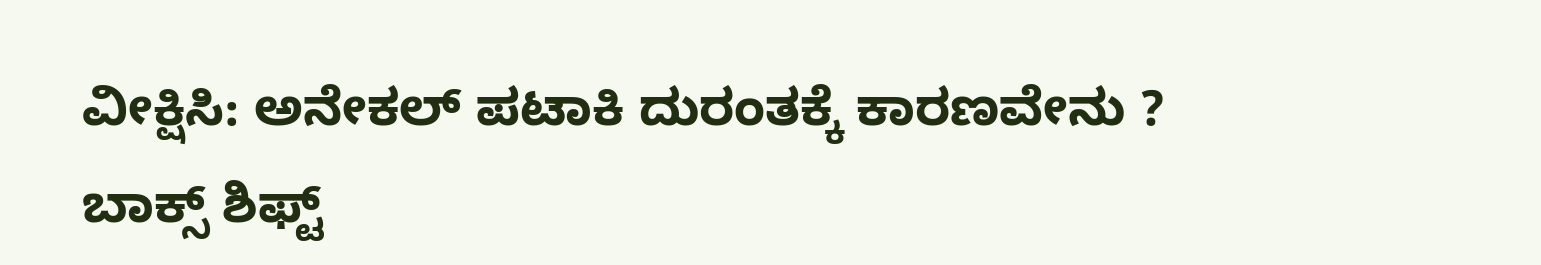ವೀಕ್ಷಿಸಿ: ಅನೇಕಲ್‌ ಪಟಾಕಿ ದುರಂತಕ್ಕೆ ಕಾರಣವೇನು ? ಬಾಕ್ಸ್‌ ಶಿಫ್ಟ್‌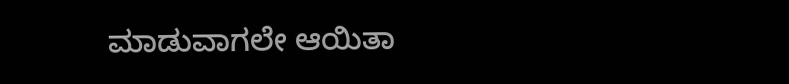ಮಾಡುವಾಗಲೇ ಆಯಿತಾ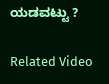ಯಡವಟ್ಟು ?

Related Video